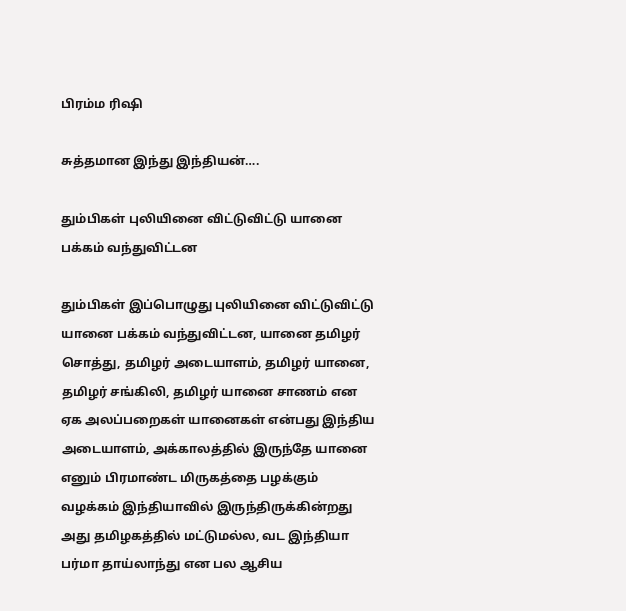பிரம்ம ரிஷி

சுத்தமான இந்து இந்தியன்….

தும்பிகள் புலியினை விட்டுவிட்டு யானை பக்கம் வந்துவிட்டன

தும்பிகள் இப்பொழுது புலியினை விட்டுவிட்டு யானை பக்கம் வந்துவிட்டன, யானை தமிழர் சொத்து, தமிழர் அடையாளம், தமிழர் யானை, தமிழர் சங்கிலி, தமிழர் யானை சாணம் என ஏக அலப்பறைகள் யானைகள் என்பது இந்திய அடையாளம், அக்காலத்தில் இருந்தே யானை எனும் பிரமாண்ட மிருகத்தை பழக்கும் வழக்கம் இந்தியாவில் இருந்திருக்கின்றது அது தமிழகத்தில் மட்டுமல்ல, வட இந்தியா பர்மா தாய்லாந்து என பல ஆசிய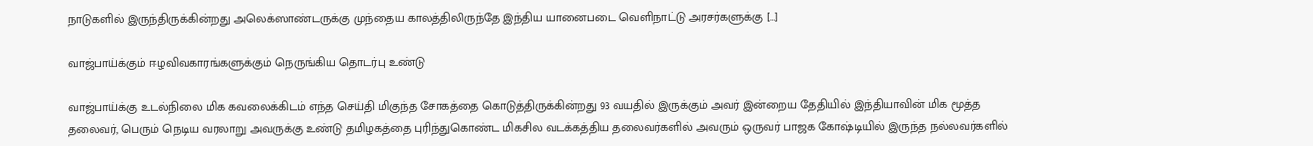நாடுகளில் இருந்திருக்கின்றது அலெக்ஸாண்டருக்கு முந்தைய காலத்திலிருந்தே இந்திய யானைபடை வெளிநாட்டு அரசர்களுக்கு […]

வாஜ்பாய்க்கும் ஈழவிவகாரங்களுக்கும் நெருங்கிய தொடர்பு உண்டு

வாஜ்பாய்க்கு உடல்நிலை மிக கவலைக்கிடம் எந்த செய்தி மிகுந்த சோகத்தை கொடுத்திருக்கின்றது 93 வயதில் இருக்கும் அவர் இன்றைய தேதியில் இந்தியாவின் மிக மூத்த தலைவர், பெரும் நெடிய வரலாறு அவருக்கு உண்டு தமிழகத்தை புரிந்துகொண்ட மிகசில வடக்கத்திய தலைவர்களில் அவரும் ஒருவர் பாஜக கோஷ்டியில் இருந்த நல்லவர்களில்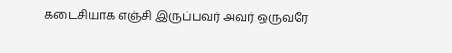கடைசியாக எஞ்சி இருப்பவர் அவர் ஒருவரே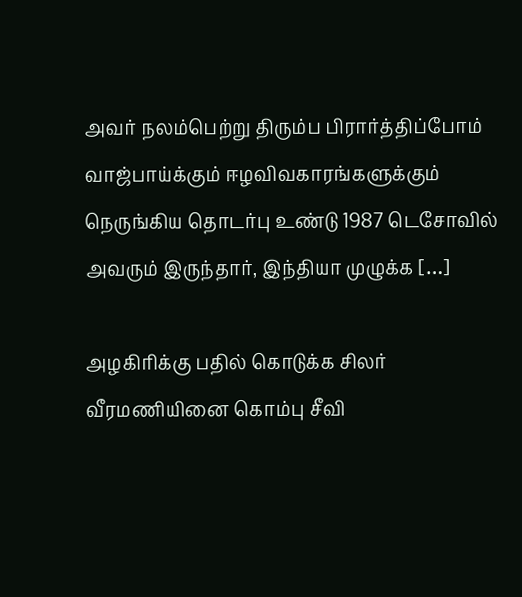அவர் நலம்பெற்று திரும்ப பிரார்த்திப்போம் வாஜ்பாய்க்கும் ஈழவிவகாரங்களுக்கும் நெருங்கிய தொடர்பு உண்டு 1987 டெசோவில் அவரும் இருந்தார், இந்தியா முழுக்க […]

அழகிரிக்கு பதில் கொடுக்க சிலர் வீரமணியினை கொம்பு சீவி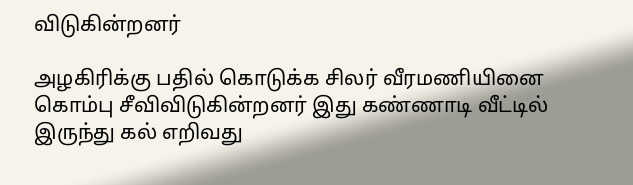விடுகின்றனர்

அழகிரிக்கு பதில் கொடுக்க சிலர் வீரமணியினை கொம்பு சீவிவிடுகின்றனர் இது கண்ணாடி வீட்டில் இருந்து கல் எறிவது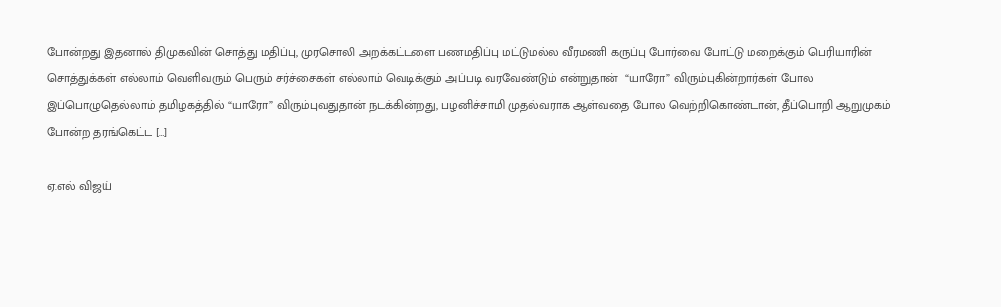போன்றது இதனால் திமுகவின் சொத்து மதிப்பு, முரசொலி அறக்கட்டளை பணமதிப்பு மட்டுமல்ல வீரமணி கருப்பு போர்வை போட்டு மறைக்கும் பெரியாரின் சொத்துக்கள் எல்லாம் வெளிவரும் பெரும் சர்ச்சைகள் எல்லாம் வெடிக்கும் அப்படி வரவேண்டும் என்றுதான்  “யாரோ” விரும்புகின்றார்கள் போல‌ இப்பொழுதெல்லாம் தமிழகத்தில் “யாரோ” விரும்புவதுதான் நடக்கின்றது, பழனிச்சாமி முதல்வராக‌ ஆள்வதை போல‌ வெற்றிகொண்டான், தீப்பொறி ஆறுமுகம் போன்ற தரங்கெட்ட […]

ஏ.எல் விஜய்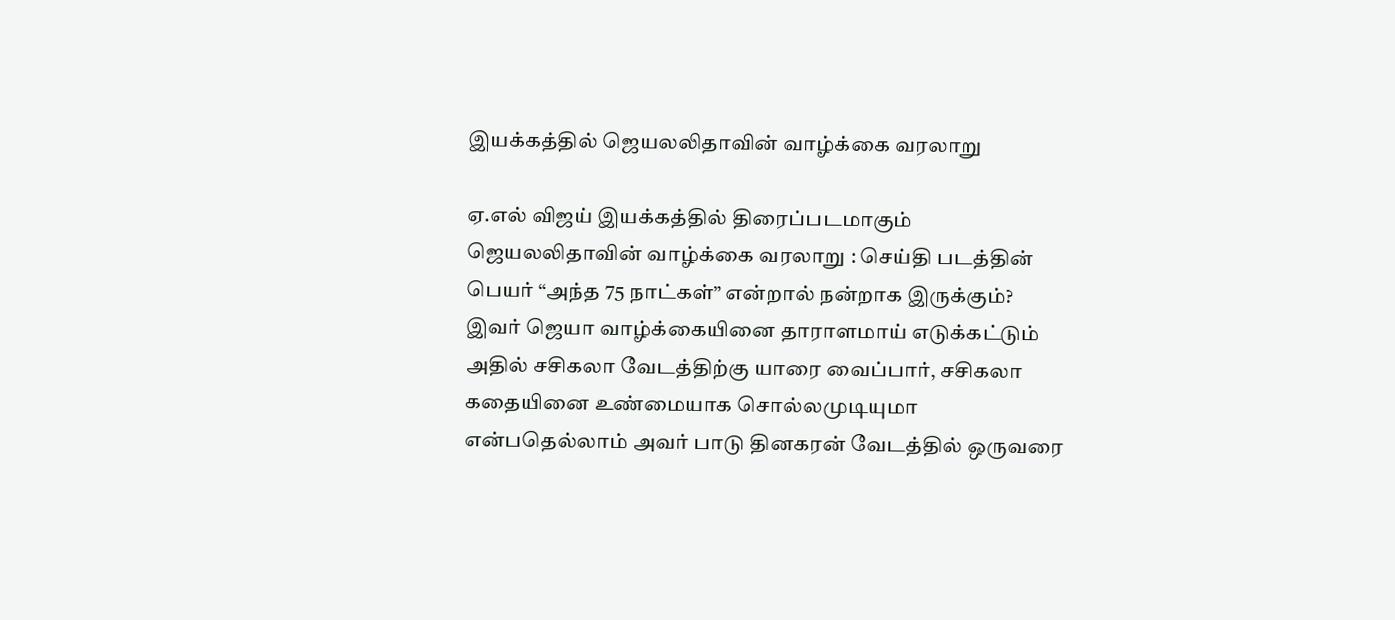இயக்கத்தில் ஜெயலலிதாவின் வாழ்க்கை வரலாறு

ஏ.எல் விஜய் இயக்கத்தில் திரைப்படமாகும் ஜெயலலிதாவின் வாழ்க்கை வரலாறு : செய்தி படத்தின் பெயர் “அந்த 75 நாட்கள்” என்றால் நன்றாக‌ இருக்கும்? இவர் ஜெயா வாழ்க்கையினை தாராளமாய் எடுக்கட்டும் அதில் சசிகலா வேடத்திற்கு யாரை வைப்பார், சசிகலா கதையினை உண்மையாக சொல்லமுடியுமா என்பதெல்லாம் அவர் பாடு தினகரன் வேடத்தில் ஒருவரை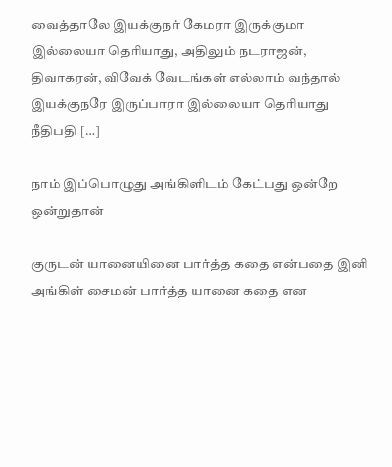வைத்தாலே இயக்குநர் கேமரா இருக்குமா இல்லையா தெரியாது, அதிலும் நடராஜன், திவாகரன், விவேக் வேடங்கள் எல்லாம் வந்தால் இயக்குநரே இருப்பாரா இல்லையா தெரியாது நீதிபதி […]

நாம் இப்பொழுது அங்கிளிடம் கேட்பது ஒன்றே ஒன்றுதான்

குருடன் யானையினை பார்த்த கதை என்பதை இனி அங்கிள் சைமன் பார்த்த யானை கதை என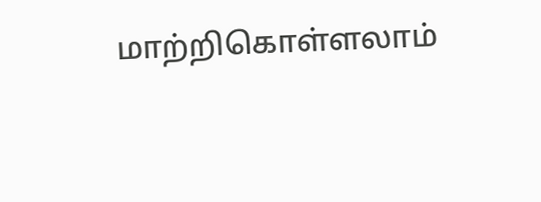மாற்றிகொள்ளலாம்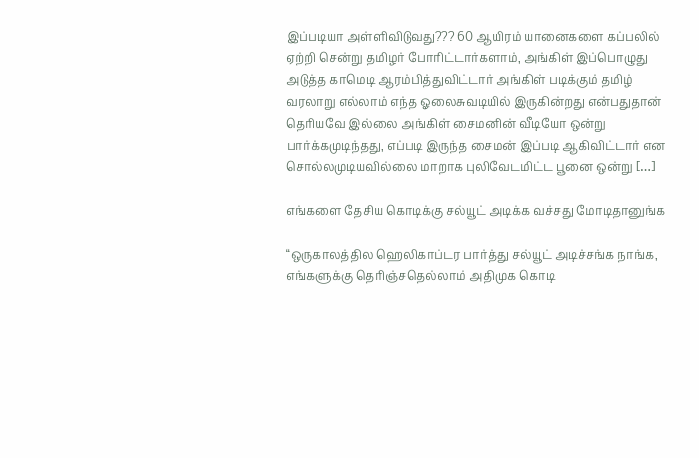இப்படியா அள்ளிவிடுவது??? 60 ஆயிரம் யானைகளை கப்பலில் ஏற்றி சென்று தமிழர் போரிட்டார்களாம், அங்கிள் இப்பொழுது அடுத்த காமெடி ஆரம்பித்துவிட்டார் அங்கிள் படிக்கும் தமிழ் வரலாறு எல்லாம் எந்த ஓலைசுவடியில் இருகின்றது என்பதுதான் தெரியவே இல்லை அங்கிள் சைமனின் வீடியோ ஒன்று பார்க்கமுடிந்தது, எப்படி இருந்த சைமன் இப்படி ஆகிவிட்டார் என சொல்லமுடியவில்லை மாறாக புலிவேடமிட்ட பூனை ஒன்று […]

எங்களை தேசிய கொடிக்கு சல்யூட் அடிக்க வச்சது மோடிதானுங்க

“ஒருகாலத்தில ஹெலிகாப்டர பார்த்து சல்யூட் அடிச்சங்க நாங்க, எங்களுக்கு தெரிஞ்சதெல்லாம் அதிமுக கொடி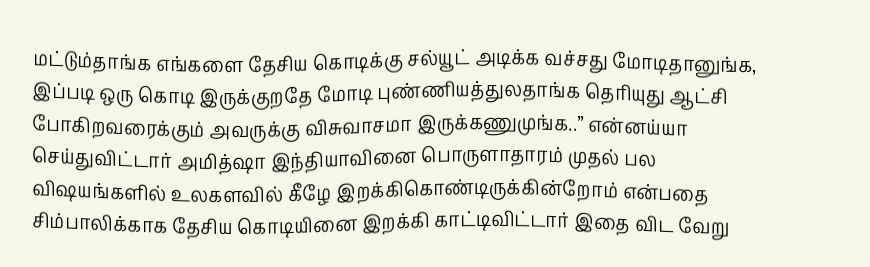மட்டும்தாங்க‌ எங்களை தேசிய கொடிக்கு சல்யூட் அடிக்க வச்சது மோடிதானுங்க, இப்படி ஒரு கொடி இருக்குறதே மோடி புண்ணியத்துலதாங்க தெரியுது ஆட்சி போகிறவரைக்கும் அவருக்கு விசுவாசமா இருக்கணுமுங்க..” என்னய்யா செய்துவிட்டார் அமித்ஷா இந்தியாவினை பொருளாதாரம் முதல் பல விஷயங்களில் உலகளவில் கீழே இறக்கிகொண்டிருக்கின்றோம் என்பதை சிம்பாலிக்காக தேசிய‌ கொடியினை இறக்கி காட்டிவிட்டார் இதை விட வேறு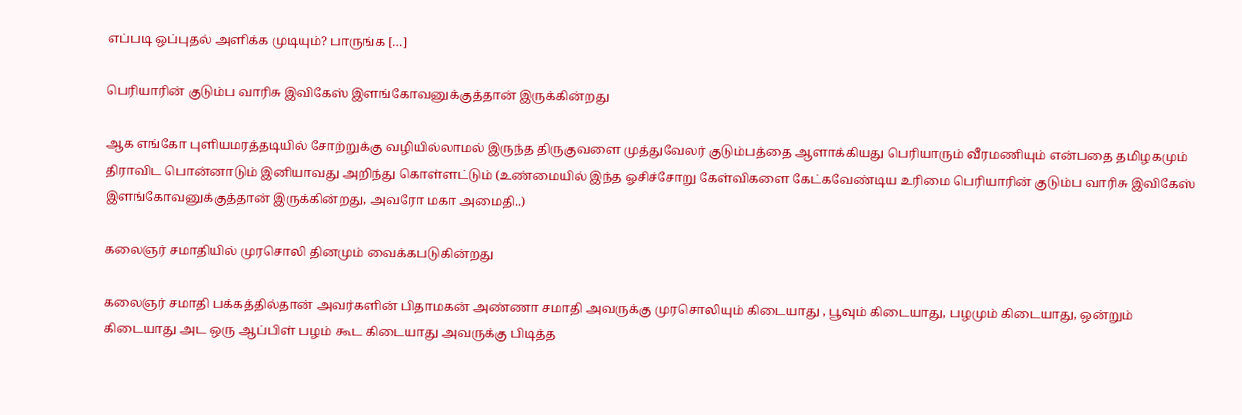எப்படி ஒப்புதல் அளிக்க முடியும்? பாருங்க […]

பெரியாரின் குடும்ப வாரிசு இவிகேஸ் இளங்கோவனுக்குத்தான் இருக்கின்றது

ஆக எங்கோ புளியமரத்தடியில் சோற்றுக்கு வழியில்லாமல் இருந்த திருகுவளை முத்துவேலர் குடும்பத்தை ஆளாக்கியது பெரியாரும் வீரமணியும் என்பதை தமிழகமும் திராவிட பொன்னாடும் இனியாவது அறிந்து கொள்ளட்டும் (உண்மையில் இந்த ஓசிச்சோறு கேள்விகளை கேட்கவேண்டிய உரிமை பெரியாரின் குடும்ப வாரிசு இவிகேஸ் இளங்கோவனுக்குத்தான் இருக்கின்றது, அவரோ மகா அமைதி..)

கலைஞர் சமாதியில் முரசொலி தினமும் வைக்கபடுகின்றது

கலைஞர் சமாதி பக்கத்தில்தான் அவர்களின் பிதாமகன் அண்ணா சமாதி அவருக்கு முரசொலியும் கிடையாது , பூவும் கிடையாது, பழமும் கிடையாது, ஒன்றும் கிடையாது அட ஒரு ஆப்பிள் பழம் கூட கிடையாது அவருக்கு பிடித்த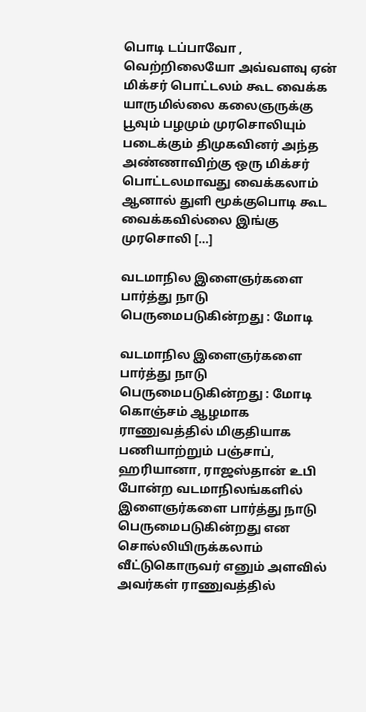பொடி டப்பாவோ , வெற்றிலையோ அவ்வளவு ஏன் மிக்சர் பொட்டலம் கூட வைக்க யாருமில்லை கலைஞருக்கு பூவும் பழமும் முரசொலியும் படைக்கும் திமுகவினர் அந்த அண்ணாவிற்கு ஒரு மிக்சர் பொட்டலமாவது வைக்கலாம் ஆனால் துளி மூக்குபொடி கூட வைக்கவில்லை இங்கு முரசொலி […]

வடமாநில இளைஞர்களை பார்த்து நாடு பெருமைபடுகின்றது : மோடி

வடமாநில இளைஞர்களை பார்த்து நாடு பெருமைபடுகின்றது : மோடி கொஞ்சம் ஆழமாக ராணுவத்தில் மிகுதியாக பணியாற்றும் பஞ்சாப், ஹரியானா, ராஜஸ்தான் உபி போன்ற வடமாநிலங்களில் இளைஞர்களை பார்த்து நாடு பெருமைபடுகின்றது என சொல்லியிருக்கலாம் வீட்டுகொருவர் எனும் அளவில் அவர்கள் ராணுவத்தில்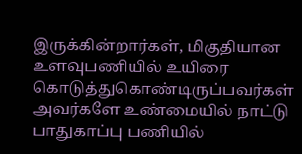இருக்கின்றார்கள், மிகுதியான உளவுபணியில் உயிரை கொடுத்துகொண்டிருப்பவர்கள் அவர்களே உண்மையில் நாட்டு பாதுகாப்பு பணியில்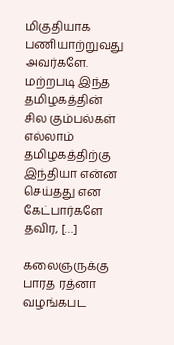மிகுதியாக பணியாற்றுவது அவர்களே. மற்றபடி இந்த தமிழகத்தின் சில‌ கும்பல்கள் எல்லாம் தமிழகத்திற்கு இந்தியா என்ன செய்தது என கேட்பார்களே தவிர, […]

கலைஞருக்கு பாரத ரத்னா வழங்கபட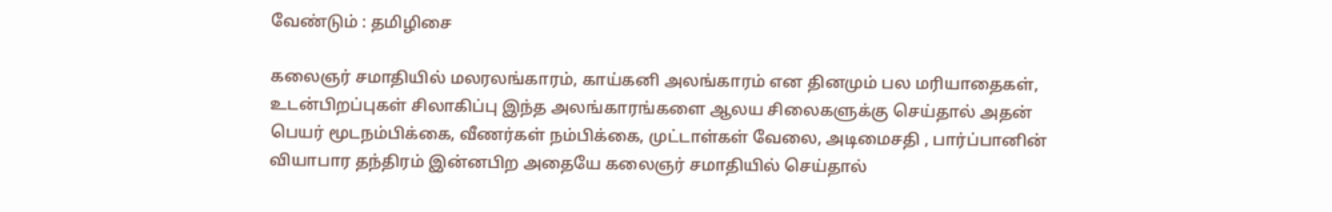வேண்டும் : தமிழிசை

கலைஞர் சமாதியில் மலரலங்காரம், காய்கனி அலங்காரம் என தினமும் பல‌ மரியாதைகள், உடன்பிறப்புகள் சிலாகிப்பு இந்த அலங்காரங்களை ஆலய சிலைகளுக்கு செய்தால் அதன் பெயர் மூடநம்பிக்கை, வீணர்கள் நம்பிக்கை, முட்டாள்கள் வேலை, அடிமைசதி , பார்ப்பானின் வியாபார தந்திரம் இன்னபிற‌ அதையே கலைஞர் சமாதியில் செய்தால்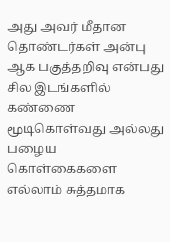அது அவர் மீதான தொண்டர்கள் அன்பு ஆக பகுத்தறிவு என்பது சில இடங்களில் கண்ணை மூடிகொள்வது அல்லது பழைய கொள்கைகளை எல்லாம் சுத்தமாக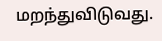மறந்துவிடுவது.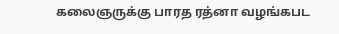கலைஞருக்கு பாரத ரத்னா வழங்கபட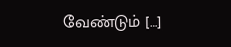வேண்டும் […]